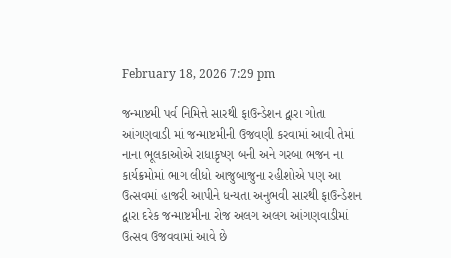February 18, 2026 7:29 pm

જન્માષ્ટમી પર્વ નિમિત્તે સારથી ફાઉન્ડેશન દ્વારા ગોતા આંગણવાડી માં જન્માષ્ટમીની ઉજવણી કરવામાં આવી તેમાં નાના ભૂલકાઓએ રાધાકૃષ્ણ બની અને ગરબા ભજન ના કાર્યક્રમોમાં ભાગ લીધો આજુબાજુના રહીશોએ પણ આ ઉત્સવમાં હાજરી આપીને ધન્યતા અનુભવી સારથી ફાઉન્ડેશન દ્વારા દરેક જન્માષ્ટમીના રોજ અલગ અલગ આંગણવાડીમાં ઉત્સવ ઉજવવામાં આવે છે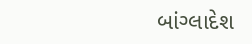બાંગ્લાદેશ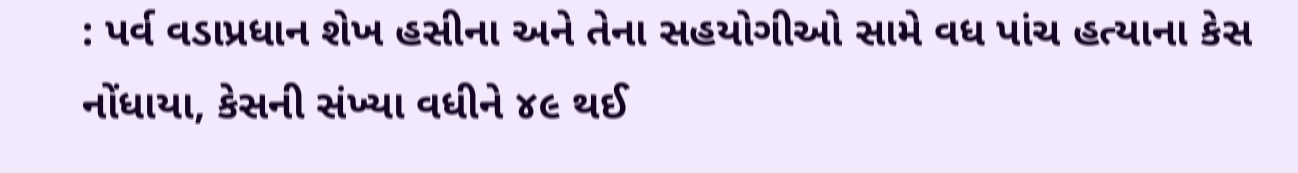: પર્વ વડાપ્રધાન શેખ હસીના અને તેના સહયોગીઓ સામે વધ પાંચ હત્યાના કેસ નોંધાયા, કેસની સંખ્યા વધીને ૪૯ થઈ